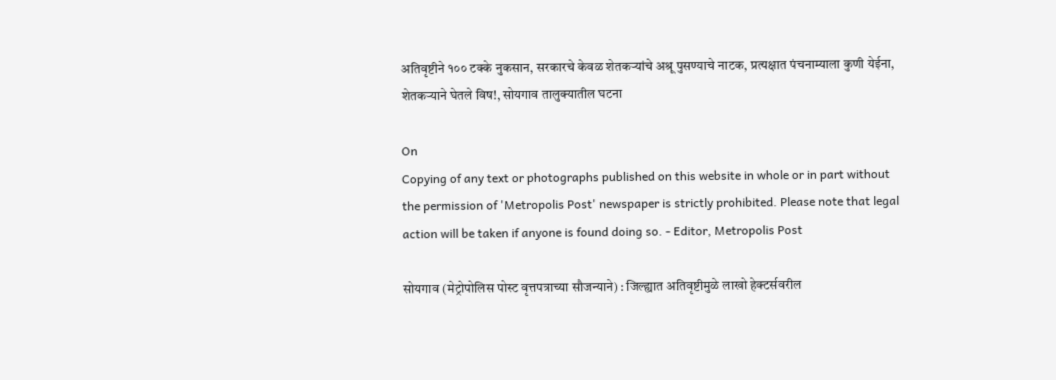अतिवृष्टीने १०० टक्‍के नुकसान, सरकारचे केवळ शेतकऱ्यांचे अश्रू पुसण्याचे नाटक, प्रत्‍यक्षात पंचनाम्याला कुणी येईना, शेतकऱ्याने घेतले विष!, सोयगाव तालुक्‍यातील घटना

On
Copying of any text or photographs published on this website in whole or in part without the permission of 'Metropolis Post' newspaper is strictly prohibited. Please note that legal action will be taken if anyone is found doing so. - Editor, Metropolis Post

सोयगाव (मेट्रोपोलिस पोस्ट वृत्तपत्राच्या सौजन्याने) : जिल्ह्यात अतिवृष्टीमुळे लाखो हेक्‍टर्सवरील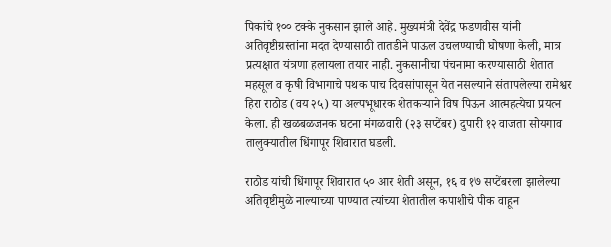पिकांचे १०० टक्‍के नुकसान झाले आहे. मुख्यमंत्री देवेंद्र फडणवीस यांनी अतिवृष्टीग्रस्तांना मदत देण्यासाठी तातडीने पाऊल उचलण्याची घोषणा केली, मात्र प्रत्‍यक्षात यंत्रणा हलायला तयार नाही. नुकसानीचा पंचनामा करण्यासाठी शेतात महसूल व कृषी विभागाचे पथक पाच दिवसांपासून येत नसल्याने संतापलेल्या रामेश्वर हिरा राठोड (वय २५) या अल्पभूधारक शेतकऱ्याने विष पिऊन आत्‍महत्‍येचा प्रयत्‍न केला. ही खळबळजनक घटना मंगळवारी (२३ सप्‍टेंबर) दुपारी १२ वाजता सोयगाव तालुक्‍यातील धिंगापूर शिवारात घडली.

राठोड यांची धिंगापूर शिवारात ५० आर शेती असून, १६ व १७ सप्टेंबरला झालेल्या अतिवृष्टीमुळे नाल्याच्या पाण्यात त्यांच्या शेतातील कपाशीचे पीक वाहून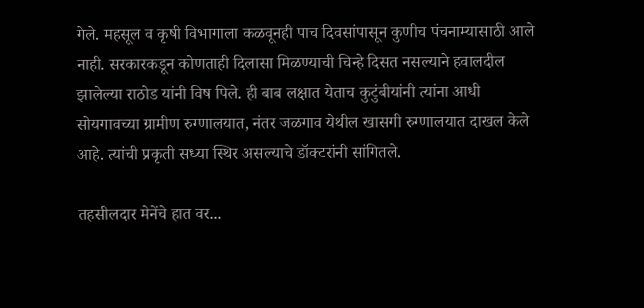गेले. महसूल व कृषी विभागाला कळवूनही पाच दिवसांपासून कुणीच पंचनाम्यासाठी आले नाही. सरकारकडून कोणताही दिलासा मिळण्याची चिन्हे दिसत नसल्याने हवालदील झालेल्या राठोड यांनी विष पिले. ही बाब लक्षात येताच कुटुंबीयांनी त्यांना आधी सोयगावच्या ग्रामीण रुग्णालयात, नंतर जळगाव येथील खासगी रुग्णालयात दाखल केले आहे. त्यांची प्रकृती सध्या स्थिर असल्याचे डॉक्‍टरांनी सांगितले.

तहसीलदार मेनेंचे हात वर...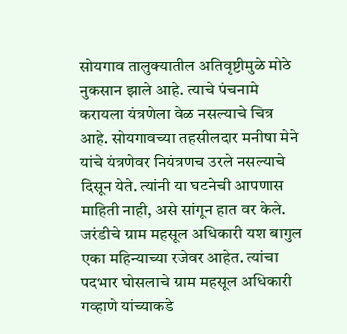सोयगाव तालुक्‍यातील अतिवृष्टीमुळे मोठे नुकसान झाले आहे. त्‍याचे पंचनामे करायला यंत्रणेला वेळ नसल्याचे चित्र आहे. सोयगावच्या तहसीलदार मनीषा मेने यांचे यंत्रणेवर नियंत्रणच उरले नसल्याचे दिसून येते. त्‍यांनी या घटनेची आपणास माहिती नाही, असे सांगून हात वर केले. जरंडीचे ग्राम महसूल अधिकारी यश बागुल एका महिन्याच्या रजेवर आहेत. त्यांचा पदभार घोसलाचे ग्राम महसूल अधिकारी गव्हाणे यांच्याकडे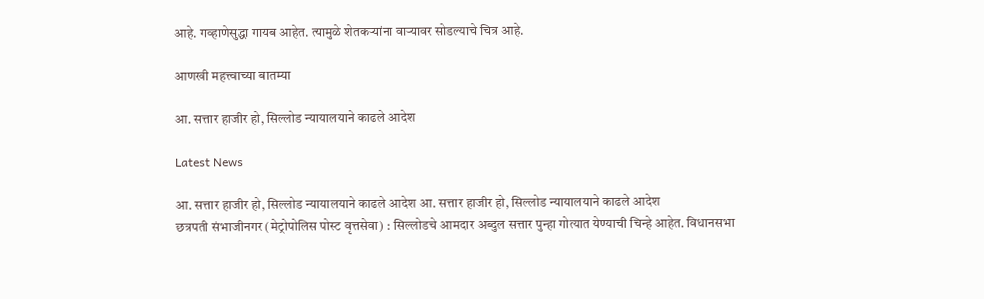आहे. गव्हाणेसुद्धा गायब आहेत. त्‍यामुळे शेतकऱ्यांना वाऱ्यावर सोडल्याचे चित्र आहे.

आणखी महत्त्वाच्या बातम्या

आ. सत्तार हाजीर हो, सिल्लोड न्यायालयाने काढले आदेश

Latest News

आ. सत्तार हाजीर हो, सिल्लोड न्यायालयाने काढले आदेश आ. सत्तार हाजीर हो, सिल्लोड न्यायालयाने काढले आदेश
छत्रपती संभाजीनगर (मेट्रोपोलिस पोस्ट वृत्तसेवा) : सिल्लोडचे आमदार अब्दुल सत्तार पुन्हा गोत्यात येण्याची चिन्हे आहेत. विधानसभा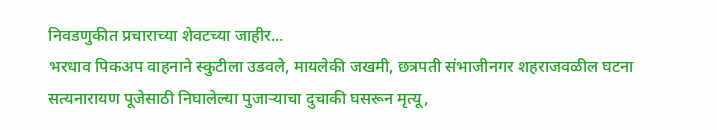निवडणुकीत प्रचाराच्या शेवटच्या जाहीर...
भरधाव पिकअप वाहनाने स्कुटीला उडवले, मायलेकी जखमी, छत्रपती संभाजीनगर शहराजवळील घटना
सत्यनारायण पूजेसाठी निघालेल्या पुजाऱ्याचा दुचाकी घसरून मृत्यू,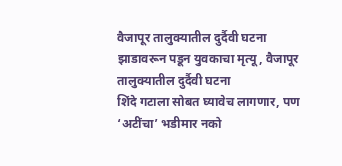वैजापूर तालुक्यातील दुर्दैवी घटना
झाडावरून पडून युवकाचा मृत्यू, वैजापूर तालुक्यातील दुर्दैवी घटना
शिंदे गटाला सोबत घ्यावेच लागणार, पण ‘अटींचा’ भडीमार नको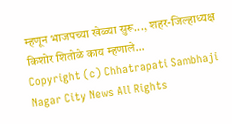म्हणून भाजपच्या खेळ्या सुरू..., शहर-जिल्हाध्यक्ष किशोर शितोळे काय म्हणाले...
Copyright (c) Chhatrapati Sambhaji Nagar City News All Rights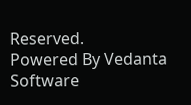Reserved.
Powered By Vedanta Software